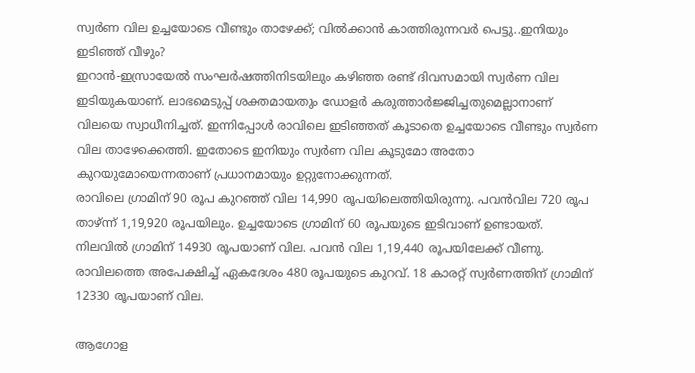സ്വർണ വില ഉച്ചയോടെ വീണ്ടും താഴേക്ക്; വിൽക്കാൻ കാത്തിരുന്നവർ പെട്ടു..ഇനിയും ഇടിഞ്ഞ് വീഴും?
ഇറാൻ-ഇസ്രായേൽ സംഘർഷത്തിനിടയിലും കഴിഞ്ഞ രണ്ട് ദിവസമായി സ്വർണ വില ഇടിയുകയാണ്. ലാഭമെടുപ്പ് ശക്തമായതും ഡോളർ കരുത്താർജ്ജിച്ചതുമെല്ലാനാണ് വിലയെ സ്വാധീനിച്ചത്. ഇന്നിപ്പോൾ രാവിലെ ഇടിഞ്ഞത് കൂടാതെ ഉച്ചയോടെ വീണ്ടും സ്വർണ വില താഴേക്കെത്തി. ഇതോടെ ഇനിയും സ്വർണ വില കൂടുമോ അതോ കുറയുമോയെന്നതാണ് പ്രധാനമായും ഉറ്റുനോക്കുന്നത്.
രാവിലെ ഗ്രാമിന് 90 രൂപ കുറഞ്ഞ് വില 14,990 രൂപയിലെത്തിയിരുന്നു. പവൻവില 720 രൂപ താഴ്ന്ന് 1,19,920 രൂപയിലും. ഉച്ചയോടെ ഗ്രാമിന് 60 രൂപയുടെ ഇടിവാണ് ഉണ്ടായത്. നിലവിൽ ഗ്രാമിന് 14930 രൂപയാണ് വില. പവൻ വില 1,19,440 രൂപയിലേക്ക് വീണു. രാവിലത്തെ അപേക്ഷിച്ച് ഏകദേശം 480 രൂപയുടെ കുറവ്. 18 കാരറ്റ് സ്വർണത്തിന് ഗ്രാമിന് 12330 രൂപയാണ് വില.

ആഗോള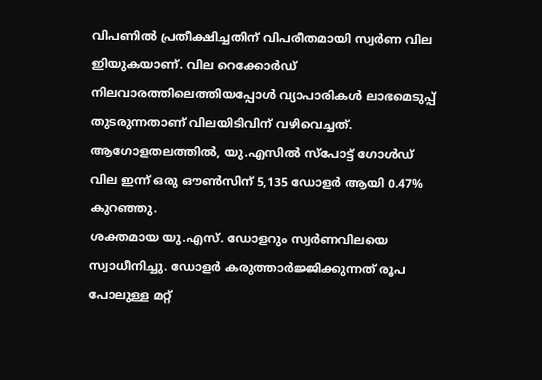വിപണിൽ പ്രതീക്ഷിച്ചതിന് വിപരീതമായി സ്വർണ വില ഇിയുകയാണ്. വില റെക്കോർഡ് നിലവാരത്തിലെത്തിയപ്പോൾ വ്യാപാരികൾ ലാഭമെടുപ്പ് തുടരുന്നതാണ് വിലയിടിവിന് വഴിവെച്ചത്. ആഗോളതലത്തിൽ, യു.എസിൽ സ്പോട്ട് ഗോൾഡ് വില ഇന്ന് ഒരു ഔൺസിന് 5,135 ഡോളർ ആയി 0.47% കുറഞ്ഞു.
ശക്തമായ യു.എസ്. ഡോളറും സ്വർണവിലയെ സ്വാധീനിച്ചു. ഡോളർ കരുത്താർജ്ജിക്കുന്നത് രൂപ പോലുള്ള മറ്റ്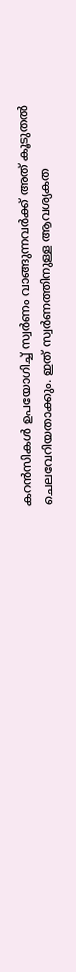കറൻസികൾ ഉപയോഗിച്ച് സ്വർണം വാങ്ങുന്നവർക്ക് അത് കൂടുതൽ ചെലവേറിയതാക്കും. ഇത് സ്വർണത്തിനുള്ള ആവശ്യകത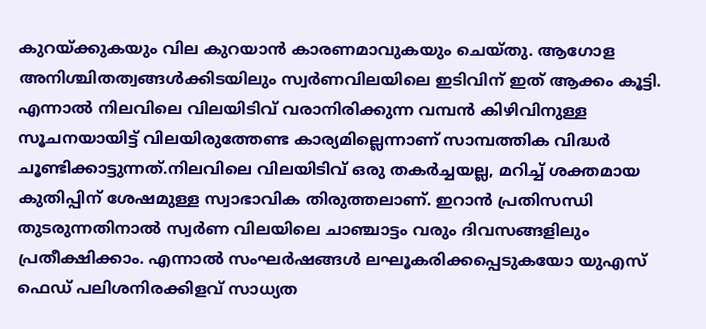കുറയ്ക്കുകയും വില കുറയാൻ കാരണമാവുകയും ചെയ്തു. ആഗോള അനിശ്ചിതത്വങ്ങൾക്കിടയിലും സ്വർണവിലയിലെ ഇടിവിന് ഇത് ആക്കം കൂട്ടി.
എന്നാൽ നിലവിലെ വിലയിടിവ് വരാനിരിക്കുന്ന വമ്പൻ കിഴിവിനുള്ള സൂചനയായിട്ട് വിലയിരുത്തേണ്ട കാര്യമില്ലെന്നാണ് സാമ്പത്തിക വിദ്ധർ ചൂണ്ടിക്കാട്ടുന്നത്.നിലവിലെ വിലയിടിവ് ഒരു തകർച്ചയല്ല, മറിച്ച് ശക്തമായ കുതിപ്പിന് ശേഷമുള്ള സ്വാഭാവിക തിരുത്തലാണ്. ഇറാൻ പ്രതിസന്ധി തുടരുന്നതിനാൽ സ്വർണ വിലയിലെ ചാഞ്ചാട്ടം വരും ദിവസങ്ങളിലും പ്രതീക്ഷിക്കാം. എന്നാൽ സംഘർഷങ്ങൾ ലഘൂകരിക്കപ്പെടുകയോ യുഎസ് ഫെഡ് പലിശനിരക്കിളവ് സാധ്യത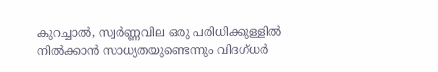കുറച്ചാൽ, സ്വർണ്ണവില ഒരു പരിധിക്കുള്ളിൽ നിൽക്കാൻ സാധ്യതയുണ്ടെന്നും വിദഗ്ധർ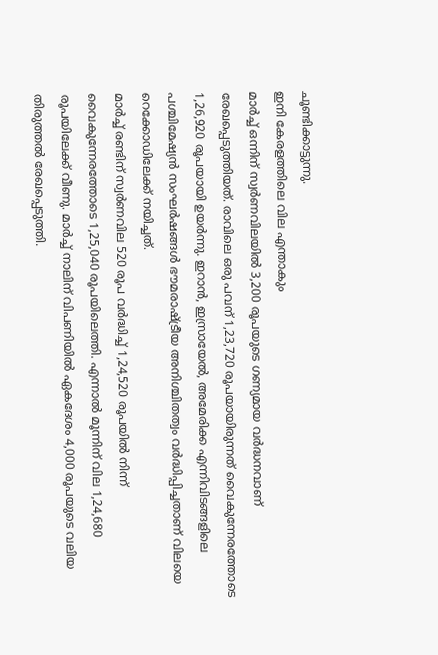ചൂണ്ടിക്കാട്ടുന്നു.
ഇനി കേരളത്തിലെ വില എന്താകും
മാർച്ച് ഒന്നിന് സ്വർണവിലയിൽ 3,200 രൂപയുടെ ഗണ്യമായ വർദ്ധനവാണ് രേഖപ്പെടുത്തിയത്. രാവിലെ ഒരു പവന് 1,23,720 രൂപയായിരുന്നത് വൈകുന്നേരത്തോടെ 1,26,920 രൂപയായി ഉയർന്നു. ഇറാൻ, ഇസ്രായേൽ, അമേരിക്ക എന്നിവിടങ്ങളിലെ പശ്ചിമേഷ്യൻ സംഘർഷങ്ങൾ ഭൗമരാഷ്ട്രീയ അനിശ്ചിതത്വം വർദ്ധിപ്പിച്ചതാണ് വിലയെ റെക്കോഡിലേക്ക് നയിച്ചത്.
മാർച്ച് രണ്ടിന് സ്വർണവില 520 രൂപ വർദ്ധിച്ച് 1,24,520 രൂപയിൽ നിന്ന് വൈകുന്നേരത്തോടെ 1,25,040 രൂപയിലെത്തി. എന്നാൽ മൂന്നിന് വില 1,24,680 രൂപയിലേക്ക് വീണു. മാർച്ച് നാലിന് വിപണിയിൽ ഏകദേശം 4,000 രൂപയുടെ വലിയ തിരുത്തൽ രേഖപ്പെടുത്തി.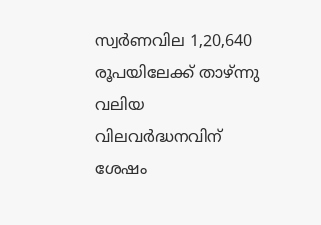സ്വർണവില 1,20,640 രൂപയിലേക്ക് താഴ്ന്നു വലിയ വിലവർദ്ധനവിന് ശേഷം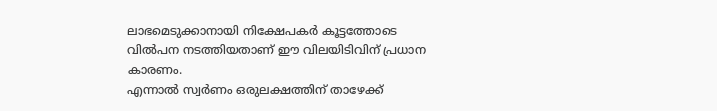ലാഭമെടുക്കാനായി നിക്ഷേപകർ കൂട്ടത്തോടെ വിൽപന നടത്തിയതാണ് ഈ വിലയിടിവിന് പ്രധാന കാരണം.
എന്നാൽ സ്വർണം ഒരുലക്ഷത്തിന് താഴേക്ക്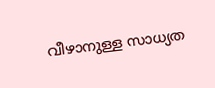വീഴാനുള്ള സാധ്യത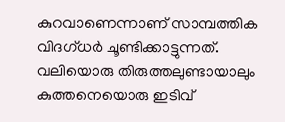കുറവാണെന്നാണ് സാമ്പത്തിക വിദഗ്ധർ ചൂണ്ടിക്കാട്ടുന്നത്. വലിയൊരു തിരുത്തലുണ്ടായാലും കുത്തനെയൊരു ഇടിവ്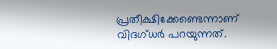പ്രതീക്ഷിക്കേണ്ടെന്നാണ് വിദഗ്ധർ പറയുന്നത്.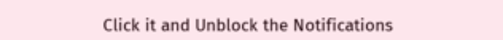Click it and Unblock the Notifications